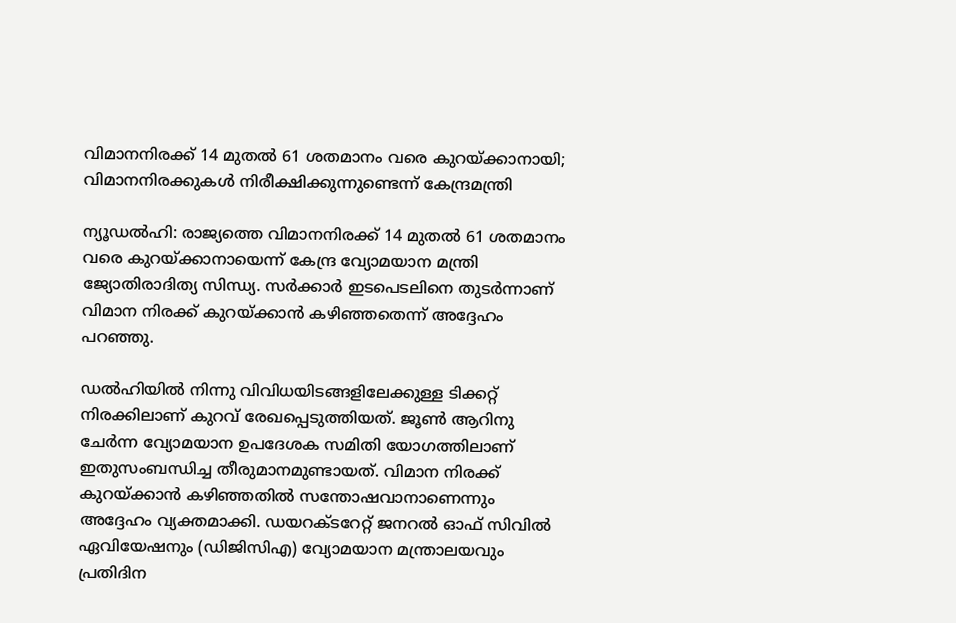വിമാനനിരക്ക് 14 മുതൽ 61 ശതമാനം വരെ കുറയ്ക്കാനായി; വിമാനനിരക്കുകൾ നിരീക്ഷിക്കുന്നുണ്ടെന്ന് കേന്ദ്രമന്ത്രി

ന്യൂഡൽഹി: രാജ്യത്തെ വിമാനനിരക്ക് 14 മുതൽ 61 ശതമാനം വരെ കുറയ്ക്കാനായെന്ന് കേന്ദ്ര വ്യോമയാന മന്ത്രി ജ്യോതിരാദിത്യ സിന്ധ്യ. സർക്കാർ ഇടപെടലിനെ തുടർന്നാണ് വിമാന നിരക്ക് കുറയ്ക്കാൻ കഴിഞ്ഞതെന്ന് അദ്ദേഹം പറഞ്ഞു.

ഡൽഹിയിൽ നിന്നു വിവിധയിടങ്ങളിലേക്കുള്ള ടിക്കറ്റ് നിരക്കിലാണ് കുറവ് രേഖപ്പെടുത്തിയത്. ജൂൺ ആറിനു ചേർന്ന വ്യോമയാന ഉപദേശക സമിതി യോഗത്തിലാണ് ഇതുസംബന്ധിച്ച തീരുമാനമുണ്ടായത്. വിമാന നിരക്ക് കുറയ്ക്കാൻ കഴിഞ്ഞതിൽ സന്തോഷവാനാണെന്നും അദ്ദേഹം വ്യക്തമാക്കി. ഡയറക്ടറേറ്റ് ജനറൽ ഓഫ് സിവിൽ ഏവിയേഷനും (ഡിജിസിഎ) വ്യോമയാന മന്ത്രാലയവും പ്രതിദിന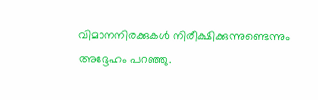വിമാനനിരക്കുകൾ നിരീക്ഷിക്കുന്നുണ്ടെന്നും അദ്ദേഹം പറഞ്ഞു.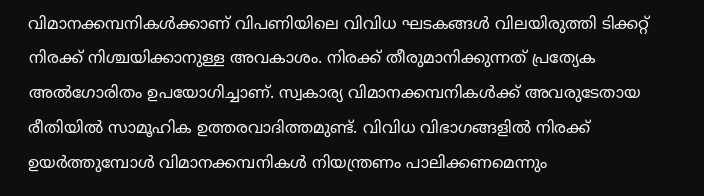വിമാനക്കമ്പനികൾക്കാണ് വിപണിയിലെ വിവിധ ഘടകങ്ങൾ വിലയിരുത്തി ടിക്കറ്റ് നിരക്ക് നിശ്ചയിക്കാനുള്ള അവകാശം. നിരക്ക് തീരുമാനിക്കുന്നത് പ്രത്യേക അൽഗോരിതം ഉപയോഗിച്ചാണ്. സ്വകാര്യ വിമാനക്കമ്പനികൾക്ക് അവരുടേതായ രീതിയിൽ സാമൂഹിക ഉത്തരവാദിത്തമുണ്ട്. വിവിധ വിഭാഗങ്ങളിൽ നിരക്ക് ഉയർത്തുമ്പോൾ വിമാനക്കമ്പനികൾ നിയന്ത്രണം പാലിക്കണമെന്നും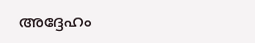അദ്ദേഹം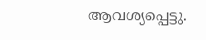ആവശ്യപ്പെട്ടു.